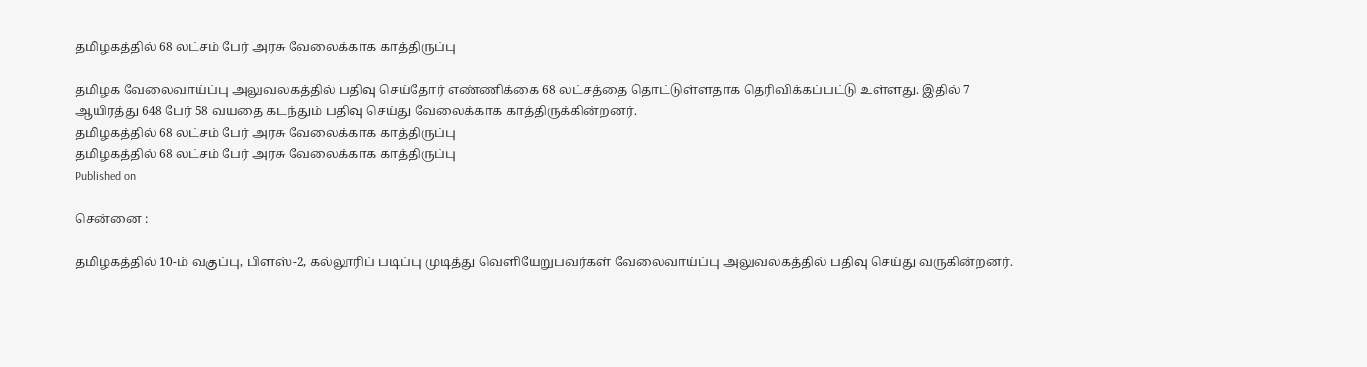தமிழகத்தில் 68 லட்சம் பேர் அரசு வேலைக்காக காத்திருப்பு

தமிழக வேலைவாய்ப்பு அலுவலகத்தில் பதிவு செய்தோர் எண்ணிக்கை 68 லட்சத்தை தொட்டுள்ளதாக தெரிவிக்கப்பட்டு உள்ளது. இதில் 7 ஆயிரத்து 648 பேர் 58 வயதை கடந்தும் பதிவு செய்து வேலைக்காக காத்திருக்கின்றனர்.
தமிழகத்தில் 68 லட்சம் பேர் அரசு வேலைக்காக காத்திருப்பு
தமிழகத்தில் 68 லட்சம் பேர் அரசு வேலைக்காக காத்திருப்பு
Published on

சென்னை :

தமிழகத்தில் 10-ம் வகுப்பு, பிளஸ்-2, கல்லூரிப் படிப்பு முடித்து வெளியேறுபவர்கள் வேலைவாய்ப்பு அலுவலகத்தில் பதிவு செய்து வருகின்றனர்.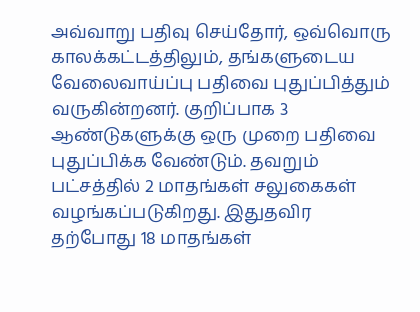அவ்வாறு பதிவு செய்தோர், ஒவ்வொரு காலக்கட்டத்திலும், தங்களுடைய வேலைவாய்ப்பு பதிவை புதுப்பித்தும் வருகின்றனர். குறிப்பாக 3 ஆண்டுகளுக்கு ஒரு முறை பதிவை புதுப்பிக்க வேண்டும். தவறும் பட்சத்தில் 2 மாதங்கள் சலுகைகள் வழங்கப்படுகிறது. இதுதவிர தற்போது 18 மாதங்கள்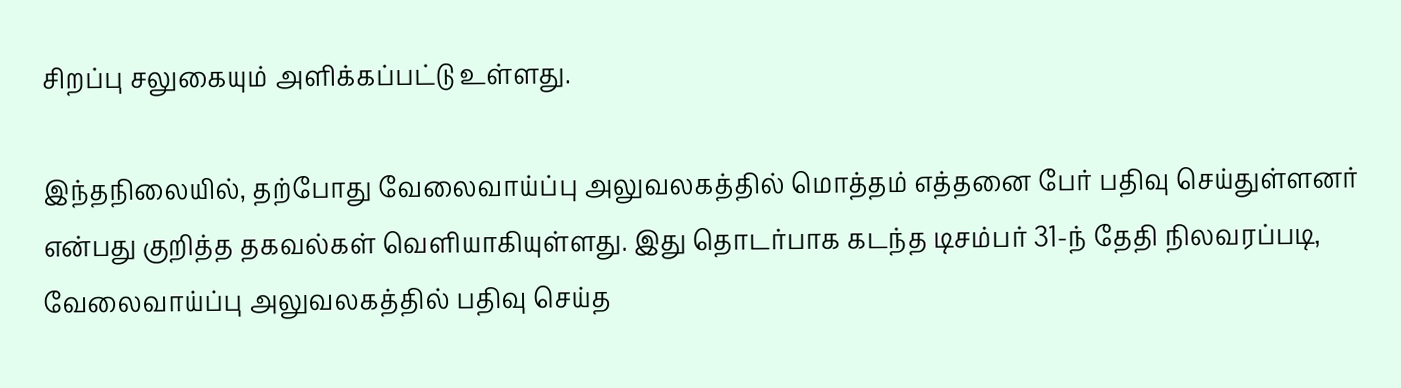சிறப்பு சலுகையும் அளிக்கப்பட்டு உள்ளது.

இந்தநிலையில், தற்போது வேலைவாய்ப்பு அலுவலகத்தில் மொத்தம் எத்தனை பேர் பதிவு செய்துள்ளனர் என்பது குறித்த தகவல்கள் வெளியாகியுள்ளது. இது தொடர்பாக கடந்த டிசம்பர் 31-ந் தேதி நிலவரப்படி, வேலைவாய்ப்பு அலுவலகத்தில் பதிவு செய்த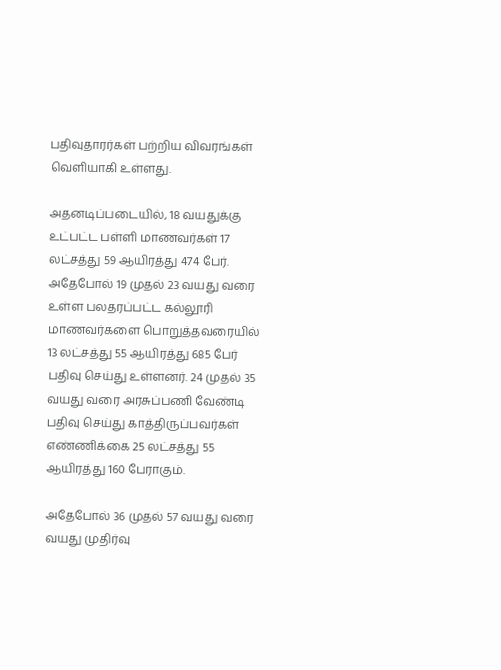பதிவுதாரர்கள் பற்றிய விவரங்கள் வெளியாகி உள்ளது.

அதனடிப்படையில், 18 வயதுக்கு உட்பட்ட பள்ளி மாணவர்கள் 17 லட்சத்து 59 ஆயிரத்து 474 பேர். அதேபோல் 19 முதல் 23 வயது வரை உள்ள பலதரப்பட்ட கல்லூரி மாணவர்களை பொறுத்தவரையில் 13 லட்சத்து 55 ஆயிரத்து 685 பேர் பதிவு செய்து உள்ளனர். 24 முதல் 35 வயது வரை அரசுப்பணி வேண்டி பதிவு செய்து காத்திருப்பவர்கள் எண்ணிக்கை 25 லட்சத்து 55 ஆயிரத்து 160 பேராகும்.

அதேபோல் 36 முதல் 57 வயது வரை வயது முதிர்வு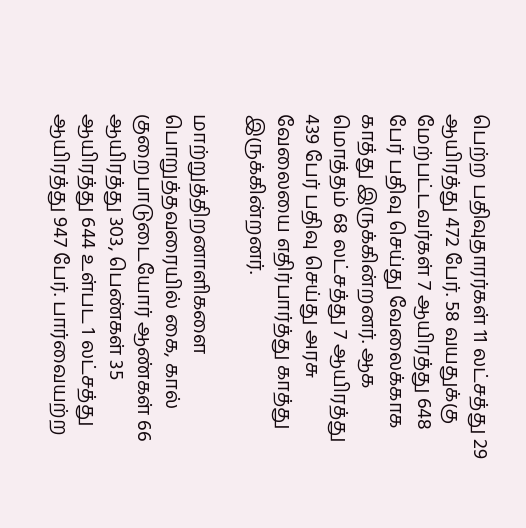பெற்ற பதிவுதாரர்கள் 11 லட்சத்து 29 ஆயிரத்து 472 பேர். 58 வயதுக்கு மேற்பட்டவர்கள் 7 ஆயிரத்து 648 பேர் பதிவு செய்து வேலைக்காக காத்து இருக்கின்றனர். ஆக மொத்தம் 68 லட்சத்து 7 ஆயிரத்து 439 பேர் பதிவு செய்து அரசு வேலையை எதிர்பார்த்து காத்து இருக்கின்றனர்.

மாற்றுத்திறனாளிகளை பொறுத்தவரையில் கை, கால் குறைபாடுடையோர் ஆண்கள் 66 ஆயிரத்து 303, பெண்கள் 35 ஆயிரத்து 644 உள்பட 1 லட்சத்து ஆயிரத்து 947 பேர். பார்வையற்ற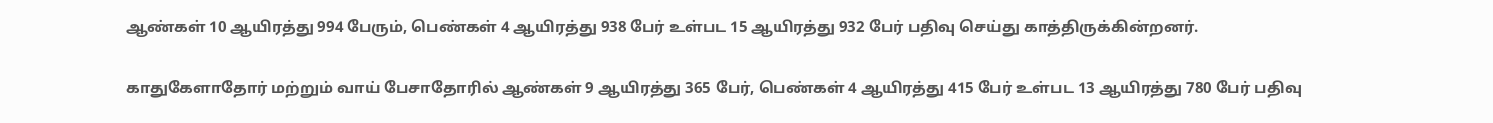ஆண்கள் 10 ஆயிரத்து 994 பேரும், பெண்கள் 4 ஆயிரத்து 938 பேர் உள்பட 15 ஆயிரத்து 932 பேர் பதிவு செய்து காத்திருக்கின்றனர்.

காதுகேளாதோர் மற்றும் வாய் பேசாதோரில் ஆண்கள் 9 ஆயிரத்து 365 பேர், பெண்கள் 4 ஆயிரத்து 415 பேர் உள்பட 13 ஆயிரத்து 780 பேர் பதிவு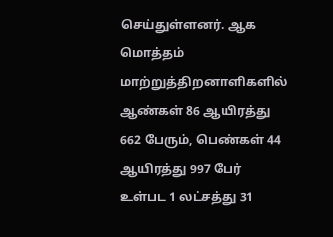செய்துள்ளனர். ஆக மொத்தம் மாற்றுத்திறனாளிகளில் ஆண்கள் 86 ஆயிரத்து 662 பேரும், பெண்கள் 44 ஆயிரத்து 997 பேர் உள்பட 1 லட்சத்து 31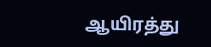ஆயிரத்து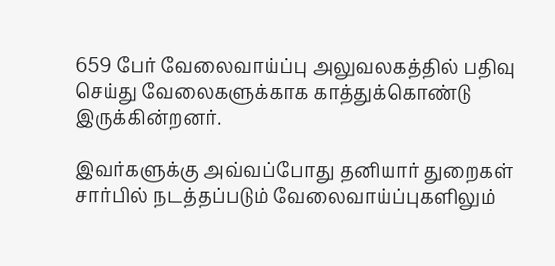659 பேர் வேலைவாய்ப்பு அலுவலகத்தில் பதிவு செய்து வேலைகளுக்காக காத்துக்கொண்டு இருக்கின்றனர்.

இவர்களுக்கு அவ்வப்போது தனியார் துறைகள் சார்பில் நடத்தப்படும் வேலைவாய்ப்புகளிலும்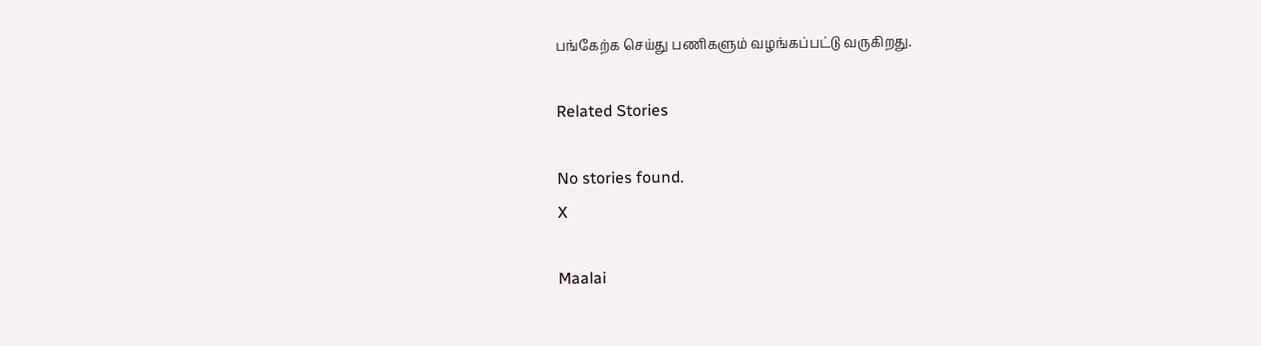பங்கேற்க செய்து பணிகளும் வழங்கப்பட்டு வருகிறது.

Related Stories

No stories found.
X

Maalai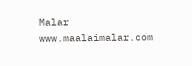Malar
www.maalaimalar.com